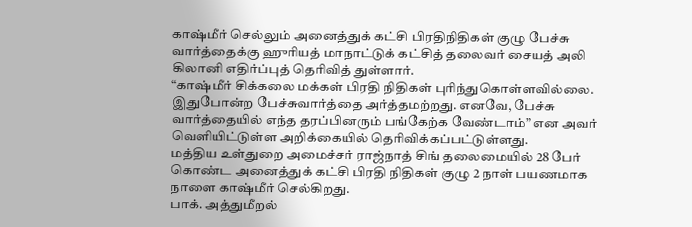காஷ்மீர் செல்லும் அனைத்துக் கட்சி பிரதிநிதிகள் குழு பேச்சு வார்த்தைக்கு ஹுரியத் மாநாட்டுக் கட்சித் தலைவர் சையத் அலி கிலானி எதிர்ப்புத் தெரிவித் துள்ளார்.
“காஷ்மீர் சிக்கலை மக்கள் பிரதி நிதிகள் புரிந்துகொள்ளவில்லை. இதுபோன்ற பேச்சுவார்த்தை அர்த்தமற்றது. எனவே, பேச்சு வார்த்தையில் எந்த தரப்பினரும் பங்கேற்க வேண்டாம்” என அவர் வெளியிட்டுள்ள அறிக்கையில் தெரிவிக்கப்பட்டுள்ளது.
மத்திய உள்துறை அமைச்சர் ராஜ்நாத் சிங் தலைமையில் 28 பேர் கொண்ட அனைத்துக் கட்சி பிரதி நிதிகள் குழு 2 நாள் பயணமாக நாளை காஷ்மீர் செல்கிறது.
பாக். அத்துமீறல்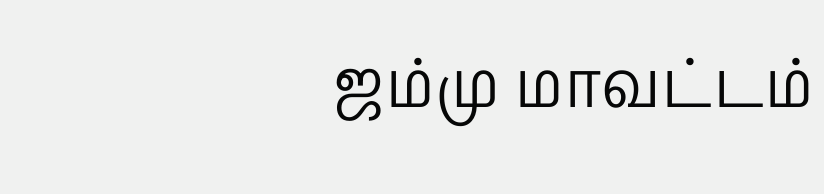ஜம்மு மாவட்டம்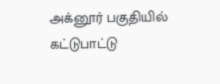அக்னூர் பகுதியில் கட்டுபாட்டு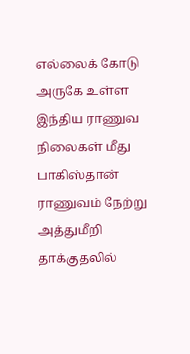எல்லைக் கோடு அருகே உள்ள இந்திய ராணுவ நிலைகள் மீது பாகிஸ்தான் ராணுவம் நேற்று அத்துமீறி தாக்குதலில்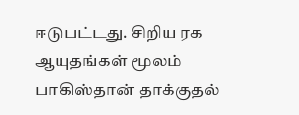ஈடுபட்டது. சிறிய ரக ஆயுதங்கள் மூலம் பாகிஸ்தான் தாக்குதல்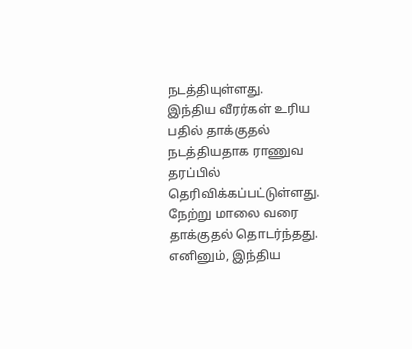நடத்தியுள்ளது.
இந்திய வீரர்கள் உரிய பதில் தாக்குதல் நடத்தியதாக ராணுவ தரப்பில் தெரிவிக்கப்பட்டுள்ளது. நேற்று மாலை வரை தாக்குதல் தொடர்ந்தது. எனினும், இந்திய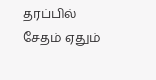தரப்பில் சேதம் ஏதும்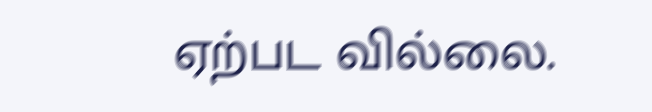ஏற்பட வில்லை.